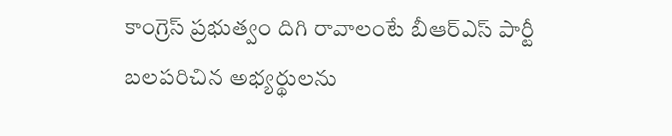కాంగ్రెస్ ప్రభుత్వం దిగి రావాలంటే బీఆర్ఎస్ పార్టీ బలపరిచిన అభ్యర్థులను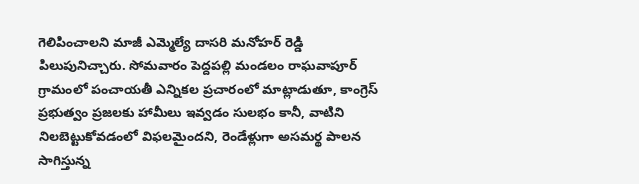గెలిపించాలని మాజీ ఎమ్మెల్యే దాసరి మనోహర్ రెడ్డి పిలుపునిచ్చారు. సోమవారం పెద్దపల్లి మండలం రాఘవాపూర్ గ్రామంలో పంచాయతీ ఎన్నికల ప్రచారంలో మాట్లాడుతూ, కాంగ్రెస్ ప్రభుత్వం ప్రజలకు హామీలు ఇవ్వడం సులభం కానీ, వాటిని నిలబెట్టుకోవడంలో విఫలమైందని, రెండేళ్లుగా అసమర్థ పాలన సాగిస్తున్న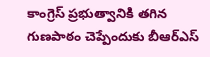కాంగ్రెస్ ప్రభుత్వానికి తగిన గుణపాఠం చెప్పేందుకు బీఆర్ఎస్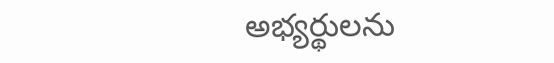అభ్యర్థులను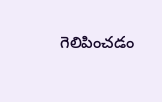గెలిపించడం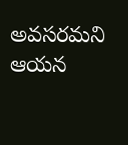అవసరమని ఆయన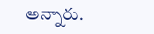అన్నారు.